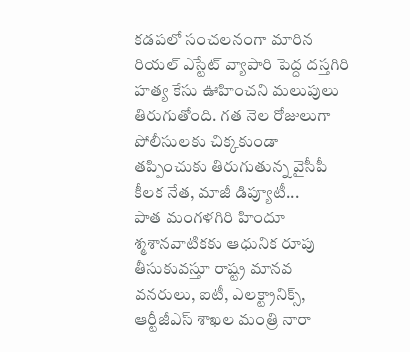కడపలో సంచలనంగా మారిన రియల్ ఎస్టేట్ వ్యాపారి పెద్ద దస్తగిరి హత్య కేసు ఊహించని మలుపులు తిరుగుతోంది. గత నెల రోజులుగా పోలీసులకు చిక్కకుండా తప్పించుకు తిరుగుతున్న వైసీపీ కీలక నేత, మాజీ డిప్యూటీ...
పాత మంగళగిరి హిందూ శ్మశానవాటికకు ఆధునిక రూపు తీసుకువస్తూ రాష్ట్ర మానవ వనరులు, ఐటీ, ఎలక్ట్రానిక్స్, ఆర్టీజీఎస్ శాఖల మంత్రి నారా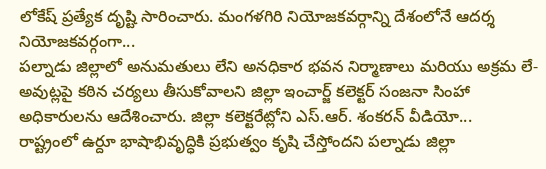లోకేష్ ప్రత్యేక దృష్టి సారించారు. మంగళగిరి నియోజకవర్గాన్ని దేశంలోనే ఆదర్శ నియోజకవర్గంగా...
పల్నాడు జిల్లాలో అనుమతులు లేని అనధికార భవన నిర్మాణాలు మరియు అక్రమ లే-అవుట్లపై కఠిన చర్యలు తీసుకోవాలని జిల్లా ఇంచార్జ్ కలెక్టర్ సంజనా సింహా అధికారులను ఆదేశించారు. జిల్లా కలెక్టరేట్లోని ఎస్.ఆర్. శంకరన్ వీడియో...
రాష్ట్రంలో ఉర్దూ భాషాభివృద్ధికి ప్రభుత్వం కృషి చేస్తోందని పల్నాడు జిల్లా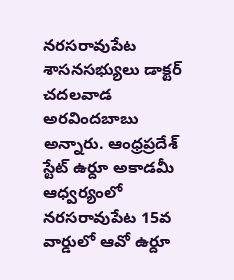నరసరావుపేట శాసనసభ్యులు డాక్టర్ చదలవాడ అరవిందబాబు అన్నారు. ఆంధ్రప్రదేశ్ స్టేట్ ఉర్దూ అకాడమీ ఆధ్వర్యంలో నరసరావుపేట 15వ వార్డులో ఆవో ఉర్దూ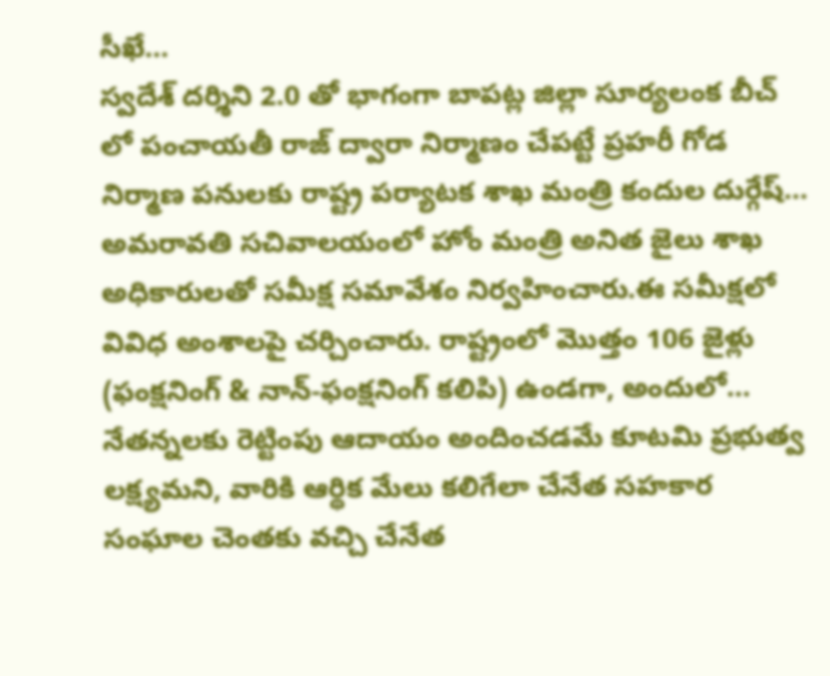సీఖే...
స్వదేశ్ దర్శిని 2.0 తో భాగంగా బాపట్ల జిల్లా సూర్యలంక బీచ్ లో పంచాయతీ రాజ్ ద్వారా నిర్మాణం చేపట్టే ప్రహరీ గోడ నిర్మాణ పనులకు రాష్ట్ర పర్యాటక శాఖ మంత్రి కందుల దుర్గేష్...
అమరావతి సచివాలయంలో హోం మంత్రి అనిత జైలు శాఖ అధికారులతో సమీక్ష సమావేశం నిర్వహించారు.ఈ సమీక్షలో వివిధ అంశాలపై చర్చించారు. రాష్ట్రంలో మొత్తం 106 జైళ్లు (ఫంక్షనింగ్ & నాన్-ఫంక్షనింగ్ కలిపి) ఉండగా, అందులో...
నేతన్నలకు రెట్టింపు ఆదాయం అందించడమే కూటమి ప్రభుత్వ లక్ష్యమని, వారికి ఆర్థిక మేలు కలిగేలా చేనేత సహకార సంఘాల చెంతకు వచ్చి చేనేత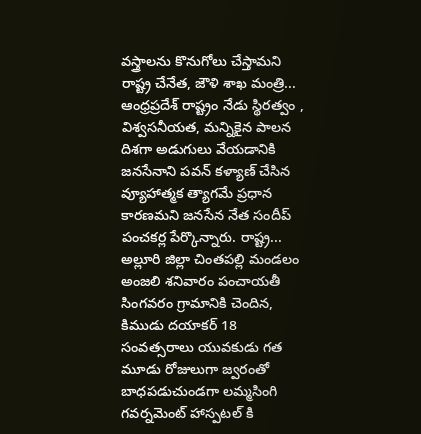వస్త్రాలను కొనుగోలు చేస్తామని రాష్ట్ర చేనేత, జౌళి శాఖ మంత్రి...
ఆంధ్రప్రదేశ్ రాష్ట్రం నేడు స్థిరత్వం , విశ్వసనీయత, మన్నికైన పాలన దిశగా అడుగులు వేయడానికి జనసేనాని పవన్ కళ్యాణ్ చేసిన వ్యూహాత్మక త్యాగమే ప్రధాన కారణమని జనసేన నేత సందీప్ పంచకర్ల పేర్కొన్నారు. రాష్ట్ర...
అల్లూరి జిల్లా చింతపల్లి మండలం అంజలి శనివారం పంచాయతీ సింగవరం గ్రామానికి చెందిన, కిముడు దయాకర్ 18 సంవత్సరాలు యువకుడు గత మూడు రోజులుగా జ్వరంతో బాధపడుచుండగా లమ్మసింగి గవర్నమెంట్ హాస్పటల్ కి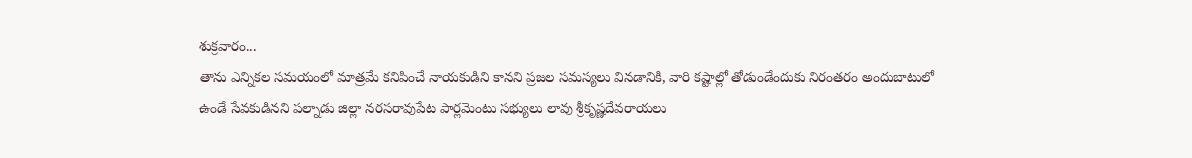శుక్రవారం...
తాను ఎన్నికల సమయంలో మాత్రమే కనిపించే నాయకుడిని కానని ప్రజల సమస్యలు వినడానికి, వారి కష్టాల్లో తోడుండేందుకు నిరంతరం అందుబాటులో ఉండే సేవకుడినని పల్నాడు జిల్లా నరసరావుపేట పార్లమెంటు సభ్యులు లావు శ్రీకృష్ణదేవరాయలు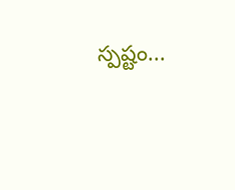స్పష్టం...